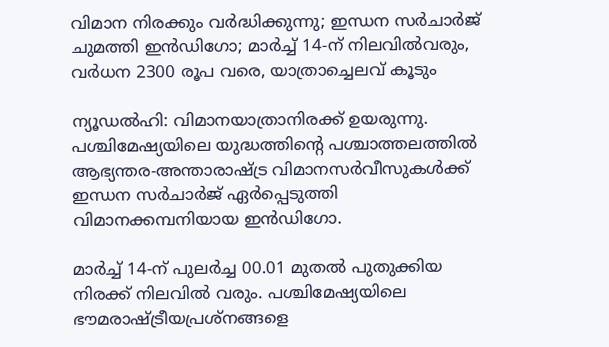വിമാന നിരക്കും വർദ്ധിക്കുന്നു; ഇന്ധന സർചാർജ് ചുമത്തി ഇൻഡിഗോ; മാർച്ച് 14-ന് നിലവിൽവരും, വർധന 2300 രൂപ വരെ, യാത്രാച്ചെലവ് കൂടും

ന്യൂഡൽഹി: വിമാനയാത്രാനിരക്ക് ഉയരുന്നു. പശ്ചിമേഷ്യയിലെ യുദ്ധത്തിന്റെ പശ്ചാത്തലത്തിൽ ആഭ്യന്തര-അന്താരാഷ്ട്ര വിമാനസർവീസുകൾക്ക് ഇന്ധന സർചാർജ് ഏർപ്പെടുത്തി വിമാനക്കമ്പനിയായ ഇൻഡിഗോ.

മാർച്ച് 14-ന് പുലർച്ച 00.01 മുതൽ പുതുക്കിയ നിരക്ക് നിലവിൽ വരും. പശ്ചിമേഷ്യയിലെ ഭൗമരാഷ്ട്രീയപ്രശ്‌നങ്ങളെ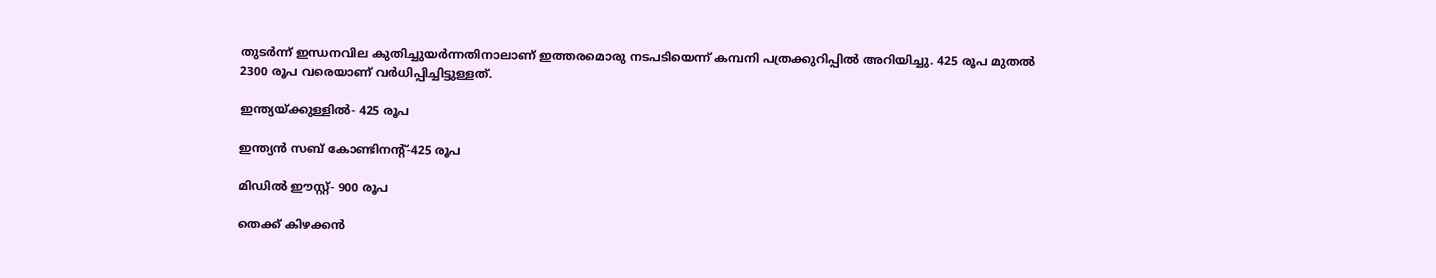തുടർന്ന് ഇന്ധനവില കുതിച്ചുയർന്നതിനാലാണ് ഇത്തരമൊരു നടപടിയെന്ന് കമ്പനി പത്രക്കുറിപ്പിൽ അറിയിച്ചു. 425 രൂപ മുതൽ 2300 രൂപ വരെയാണ് വർധിപ്പിച്ചിട്ടുള്ളത്.

ഇന്ത്യയ്ക്കുള്ളിൽ- 425 രൂപ

ഇന്ത്യൻ സബ് കോണ്ടിനന്റ്-425 രൂപ

മിഡിൽ ഈസ്റ്റ്- 900 രൂപ

തെക്ക് കിഴക്കൻ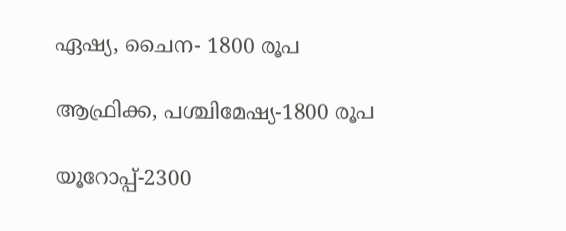ഏഷ്യ, ചൈന- 1800 രൂപ

ആഫ്രിക്ക, പശ്ചിമേഷ്യ-1800 രൂപ

യൂറോപ്പ്-2300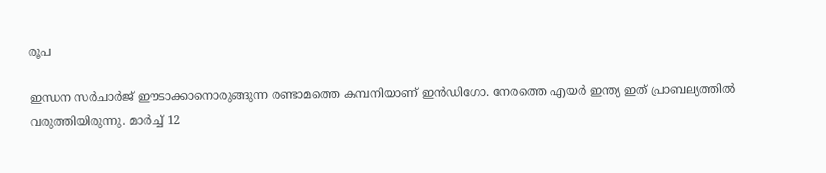രൂപ

ഇന്ധന സർചാർജ് ഈടാക്കാനൊരുങ്ങുന്ന രണ്ടാമത്തെ കമ്പനിയാണ് ഇൻഡിഗോ. നേരത്തെ എയർ ഇന്ത്യ ഇത് പ്രാബല്യത്തിൽ വരുത്തിയിരുന്നു. മാർച്ച് 12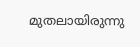മുതലായിരുന്നു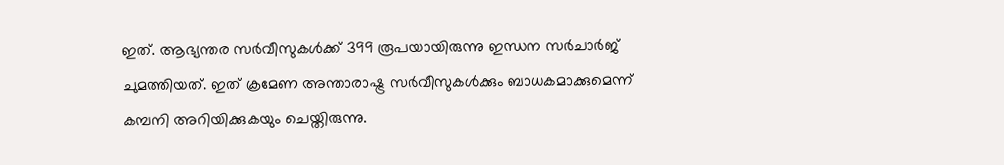ഇത്. ആഭ്യന്തര സർവീസുകൾക്ക് 399 രൂപയായിരുന്നു ഇന്ധന സർചാർജ് ചുമത്തിയത്. ഇത് ക്രമേണ അന്താരാഷ്ട്ര സർവീസുകൾക്കും ബാധകമാക്കുമെന്ന് കമ്പനി അറിയിക്കുകയും ചെയ്തിരുന്നു.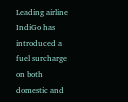Leading airline IndiGo has introduced a fuel surcharge on both domestic and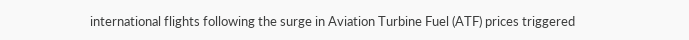international flights following the surge in Aviation Turbine Fuel (ATF) prices triggered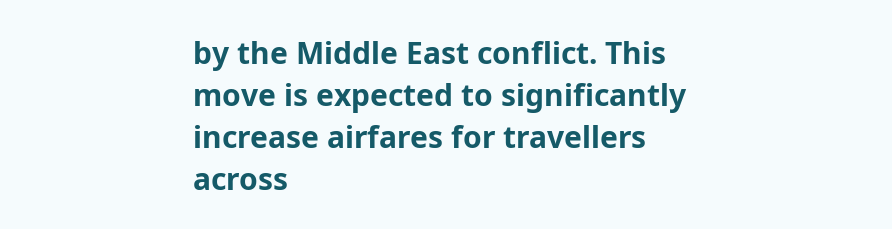by the Middle East conflict. This move is expected to significantly increase airfares for travellers across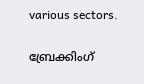various sectors.

ബ്രേക്കിംഗ്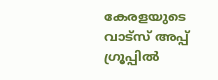കേരളയുടെ വാട്സ് അപ്പ് ഗ്രൂപ്പിൽ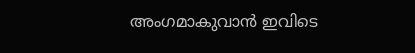അംഗമാകുവാൻ ഇവിടെ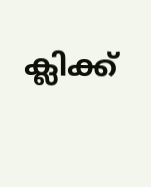ക്ലിക്ക്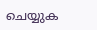ചെയ്യുക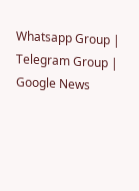Whatsapp Group | Telegram Group | Google News